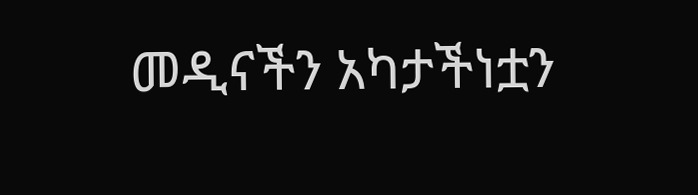መዲናችን አካታችነቷን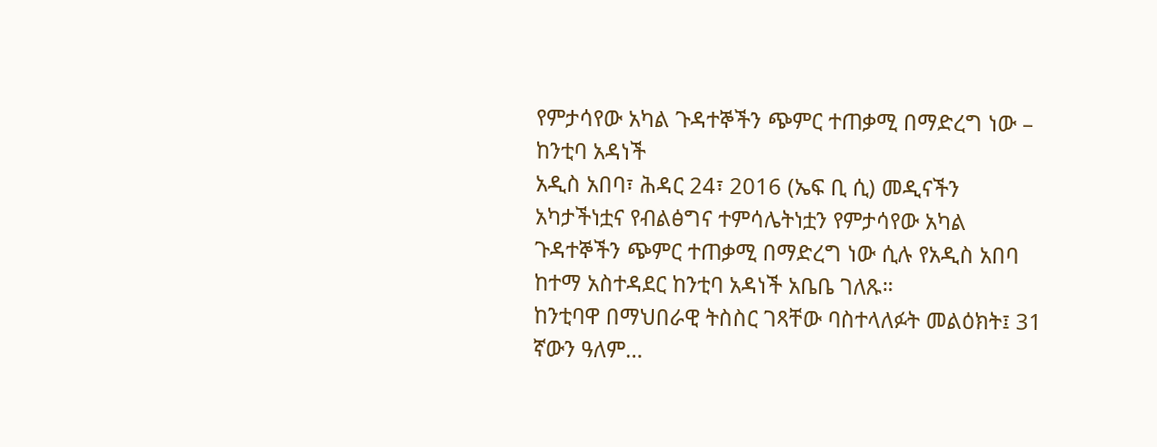የምታሳየው አካል ጉዳተኞችን ጭምር ተጠቃሚ በማድረግ ነው – ከንቲባ አዳነች
አዲስ አበባ፣ ሕዳር 24፣ 2016 (ኤፍ ቢ ሲ) መዲናችን አካታችነቷና የብልፅግና ተምሳሌትነቷን የምታሳየው አካል ጉዳተኞችን ጭምር ተጠቃሚ በማድረግ ነው ሲሉ የአዲስ አበባ ከተማ አስተዳደር ከንቲባ አዳነች አቤቤ ገለጹ።
ከንቲባዋ በማህበራዊ ትስስር ገጻቸው ባስተላለፉት መልዕክት፤ 31 ኛውን ዓለም…